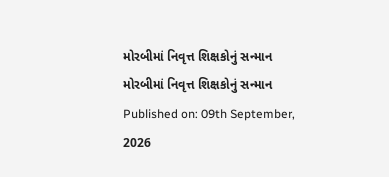મોરબીમાં નિવૃત્ત શિક્ષકોનું સન્માન
મોરબીમાં નિવૃત્ત શિક્ષકોનું સન્માન
Published on: 09th September, 2026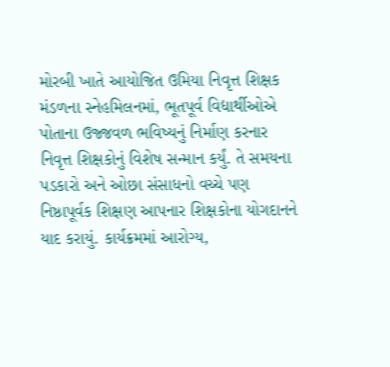મોરબી ખાતે આયોજિત ઉમિયા નિવૃત્ત શિક્ષક મંડળના સ્નેહમિલનમાં, ભૂતપૂર્વ વિદ્યાર્થીઓએ પોતાના ઉજ્જવળ ભવિષ્યનું નિર્માણ કરનાર નિવૃત્ત શિક્ષકોનું વિશેષ સન્માન કર્યું. તે સમયના પડકારો અને ઓછા સંસાધનો વચ્ચે પણ નિષ્ઠાપૂર્વક શિક્ષણ આપનાર શિક્ષકોના યોગદાનને યાદ કરાયું. કાર્યક્રમમાં આરોગ્ય,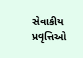સેવાકીય પ્રવૃત્તિઓ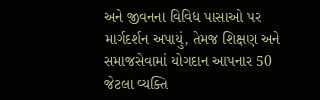અને જીવનના વિવિધ પાસાઓ પર માર્ગદર્શન અપાયું, તેમજ શિક્ષણ અને સમાજસેવામાં યોગદાન આપનાર 50 જેટલા વ્યક્તિ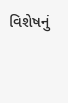વિશેષનું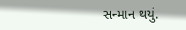સન્માન થયું.